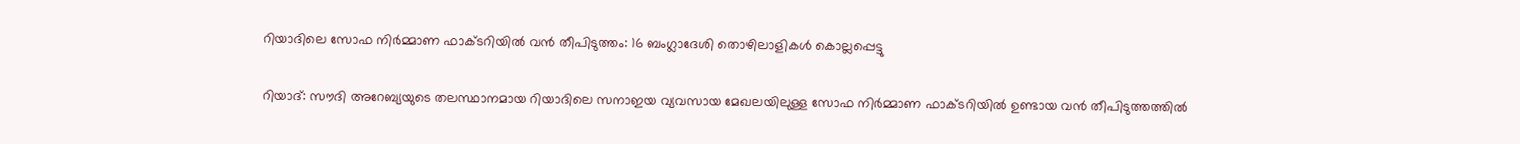റിയാദിലെ സോഫ നിർമ്മാണ ഫാക്ടറിയിൽ വൻ തീപിടുത്തം: 16 ബംഗ്ലാദേശി തൊഴിലാളികൾ കൊല്ലപ്പെട്ടു

റിയാദ്: സൗദി അറേബ്യയുടെ തലസ്ഥാനമായ റിയാദിലെ സനാഇയ വ്യവസായ മേഖലയിലുള്ള സോഫ നിർമ്മാണ ഫാക്ടറിയിൽ ഉണ്ടായ വൻ തീപിടുത്തത്തിൽ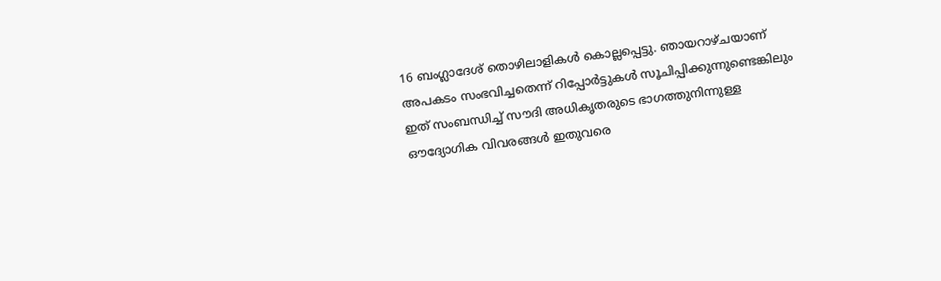16 ബംഗ്ലാദേശ് തൊഴിലാളികൾ കൊല്ലപ്പെട്ടു. ഞായറാഴ്ചയാണ് അപകടം സംഭവിച്ചതെന്ന് റിപ്പോർട്ടുകൾ സൂചിപ്പിക്കുന്നുണ്ടെങ്കിലും ഇത് സംബന്ധിച്ച് സൗദി അധികൃതരുടെ ഭാഗത്തുനിന്നുള്ള ഔദ്യോഗിക വിവരങ്ങൾ ഇതുവരെ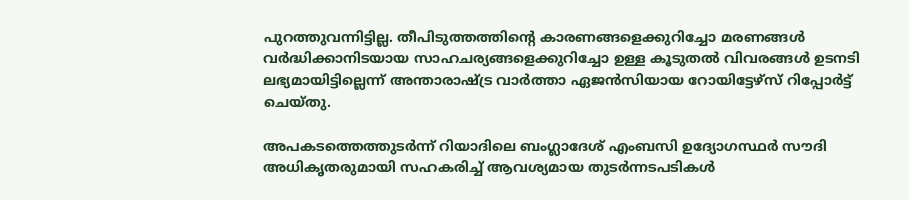പുറത്തുവന്നിട്ടില്ല. തീപിടുത്തത്തിന്റെ കാരണങ്ങളെക്കുറിച്ചോ മരണങ്ങൾ വർദ്ധിക്കാനിടയായ സാഹചര്യങ്ങളെക്കുറിച്ചോ ഉള്ള കൂടുതൽ വിവരങ്ങൾ ഉടനടി ലഭ്യമായിട്ടില്ലെന്ന് അന്താരാഷ്ട്ര വാർത്താ ഏജൻസിയായ റോയിട്ടേഴ്സ് റിപ്പോർട്ട് ചെയ്തു.

അപകടത്തെത്തുടർന്ന് റിയാദിലെ ബംഗ്ലാദേശ് എംബസി ഉദ്യോഗസ്ഥർ സൗദി അധികൃതരുമായി സഹകരിച്ച് ആവശ്യമായ തുടർന്നടപടികൾ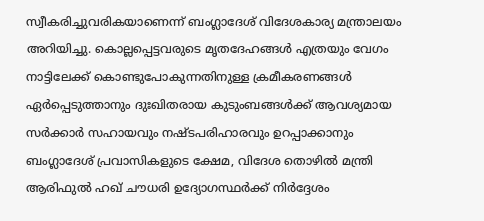സ്വീകരിച്ചുവരികയാണെന്ന് ബംഗ്ലാദേശ് വിദേശകാര്യ മന്ത്രാലയം അറിയിച്ചു. കൊല്ലപ്പെട്ടവരുടെ മൃതദേഹങ്ങൾ എത്രയും വേഗം നാട്ടിലേക്ക് കൊണ്ടുപോകുന്നതിനുള്ള ക്രമീകരണങ്ങൾ ഏർപ്പെടുത്താനും ദുഃഖിതരായ കുടുംബങ്ങൾക്ക് ആവശ്യമായ സർക്കാർ സഹായവും നഷ്ടപരിഹാരവും ഉറപ്പാക്കാനും ബംഗ്ലാദേശ് പ്രവാസികളുടെ ക്ഷേമ, വിദേശ തൊഴിൽ മന്ത്രി ആരിഫുൽ ഹഖ് ചൗധരി ഉദ്യോഗസ്ഥർക്ക് നിർദ്ദേശം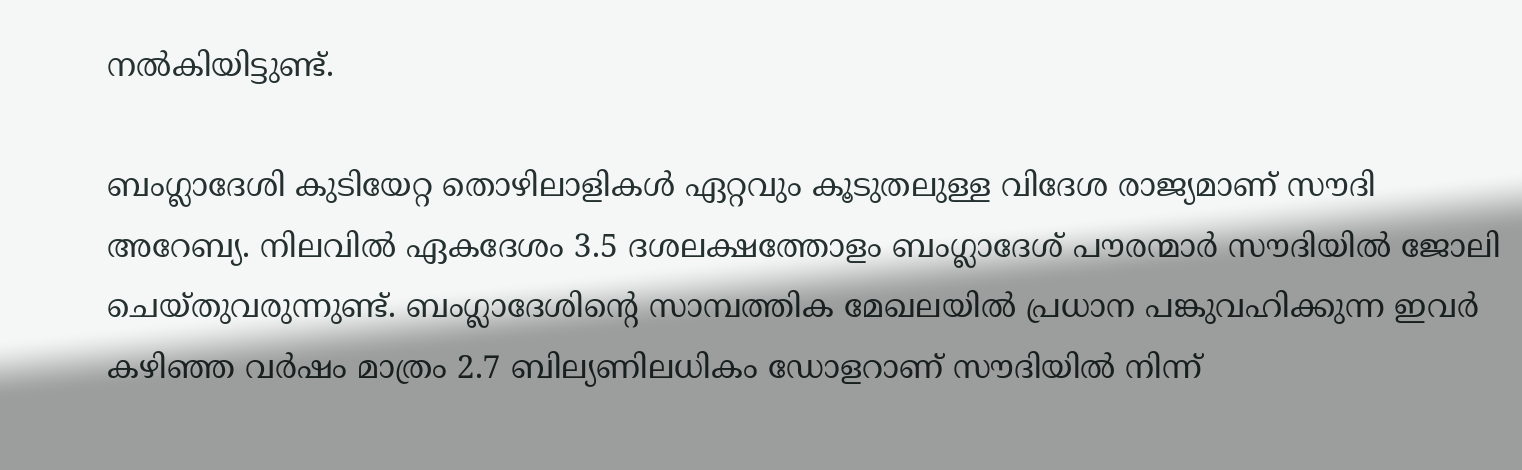നൽകിയിട്ടുണ്ട്.

ബംഗ്ലാദേശി കുടിയേറ്റ തൊഴിലാളികൾ ഏറ്റവും കൂടുതലുള്ള വിദേശ രാജ്യമാണ് സൗദി അറേബ്യ. നിലവിൽ ഏകദേശം 3.5 ദശലക്ഷത്തോളം ബംഗ്ലാദേശ് പൗരന്മാർ സൗദിയിൽ ജോലി ചെയ്തുവരുന്നുണ്ട്. ബംഗ്ലാദേശിന്റെ സാമ്പത്തിക മേഖലയിൽ പ്രധാന പങ്കുവഹിക്കുന്ന ഇവർ കഴിഞ്ഞ വർഷം മാത്രം 2.7 ബില്യണിലധികം ഡോളറാണ് സൗദിയിൽ നിന്ന്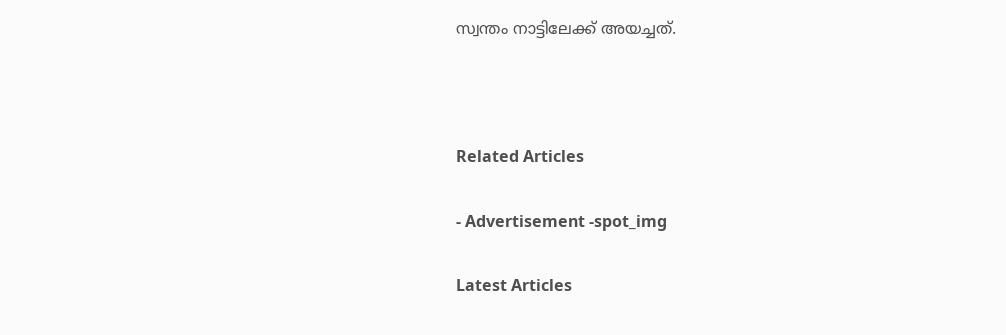സ്വന്തം നാട്ടിലേക്ക് അയച്ചത്.



Related Articles

- Advertisement -spot_img

Latest Articles